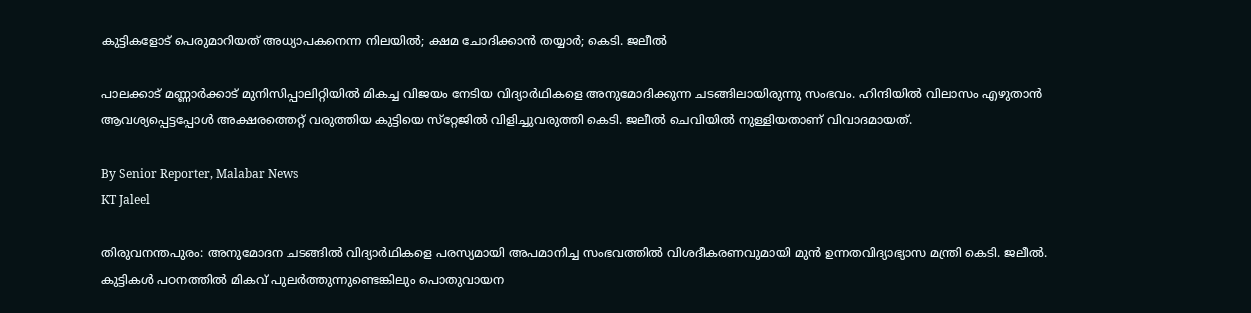കുട്ടികളോട് പെരുമാറിയത് അധ്യാപകനെന്ന നിലയിൽ; ക്ഷമ ചോദിക്കാൻ തയ്യാർ; കെടി. ജലീൽ

പാലക്കാട് മണ്ണാർക്കാട് മുനിസിപ്പാലിറ്റിയിൽ മികച്ച വിജയം നേടിയ വിദ്യാർഥികളെ അനുമോദിക്കുന്ന ചടങ്ങിലായിരുന്നു സംഭവം. ഹിന്ദിയിൽ വിലാസം എഴുതാൻ ആവശ്യപ്പെട്ടപ്പോൾ അക്ഷരത്തെറ്റ് വരുത്തിയ കുട്ടിയെ സ്‌റ്റേജിൽ വിളിച്ചുവരുത്തി കെടി. ജലീൽ ചെവിയിൽ നുള്ളിയതാണ് വിവാദമായത്.

By Senior Reporter, Malabar News
KT Jaleel

തിരുവനന്തപുരം: അനുമോദന ചടങ്ങിൽ വിദ്യാർഥികളെ പരസ്യമായി അപമാനിച്ച സംഭവത്തിൽ വിശദീകരണവുമായി മുൻ ഉന്നതവിദ്യാഭ്യാസ മന്ത്രി കെടി. ജലീൽ. കുട്ടികൾ പഠനത്തിൽ മികവ് പുലർത്തുന്നുണ്ടെങ്കിലും പൊതുവായന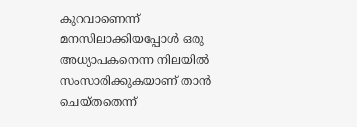കുറവാണെന്ന് മനസിലാക്കിയപ്പോൾ ഒരു അധ്യാപകനെന്ന നിലയിൽ സംസാരിക്കുകയാണ് താൻ ചെയ്‌തതെന്ന്‌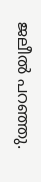ജലീൽ പറഞ്ഞു.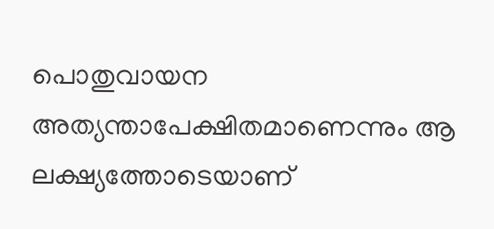പൊതുവായന അത്യന്താപേക്ഷിതമാണെന്നും ആ ലക്ഷ്യത്തോടെയാണ്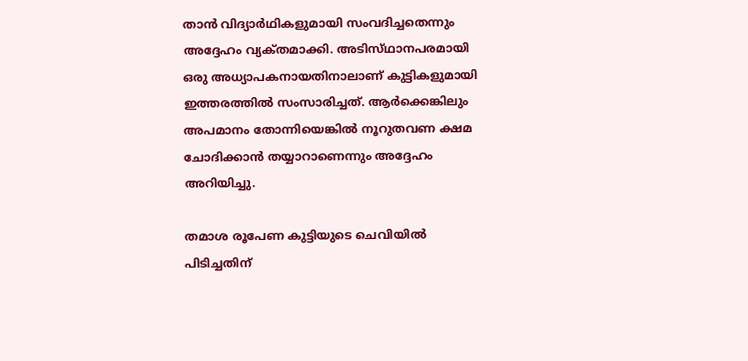താൻ വിദ്യാർഥികളുമായി സംവദിച്ചതെന്നും അദ്ദേഹം വ്യക്‌തമാക്കി. അടിസ്‌ഥാനപരമായി ഒരു അധ്യാപകനായതിനാലാണ് കുട്ടികളുമായി ഇത്തരത്തിൽ സംസാരിച്ചത്. ആർക്കെങ്കിലും അപമാനം തോന്നിയെങ്കിൽ നൂറുതവണ ക്ഷമ ചോദിക്കാൻ തയ്യാറാണെന്നും അദ്ദേഹം അറിയിച്ചു.

തമാശ രൂപേണ കുട്ടിയുടെ ചെവിയിൽ പിടിച്ചതിന്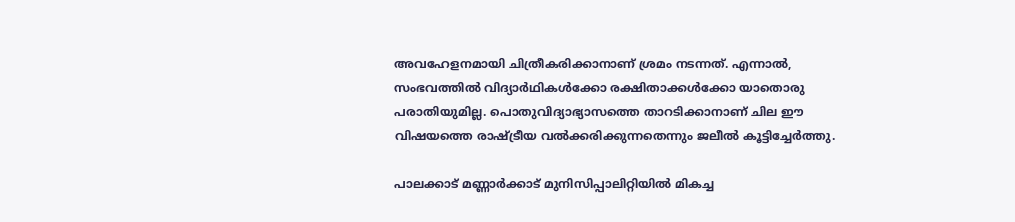അവഹേളനമായി ചിത്രീകരിക്കാനാണ് ശ്രമം നടന്നത്. എന്നാൽ, സംഭവത്തിൽ വിദ്യാർഥികൾക്കോ രക്ഷിതാക്കൾക്കോ യാതൊരു പരാതിയുമില്ല. പൊതുവിദ്യാഭ്യാസത്തെ താറടിക്കാനാണ് ചില ഈ വിഷയത്തെ രാഷ്‌ട്രീയ വൽക്കരിക്കുന്നതെന്നും ജലീൽ കൂട്ടിച്ചേർത്തു.

പാലക്കാട് മണ്ണാർക്കാട് മുനിസിപ്പാലിറ്റിയിൽ മികച്ച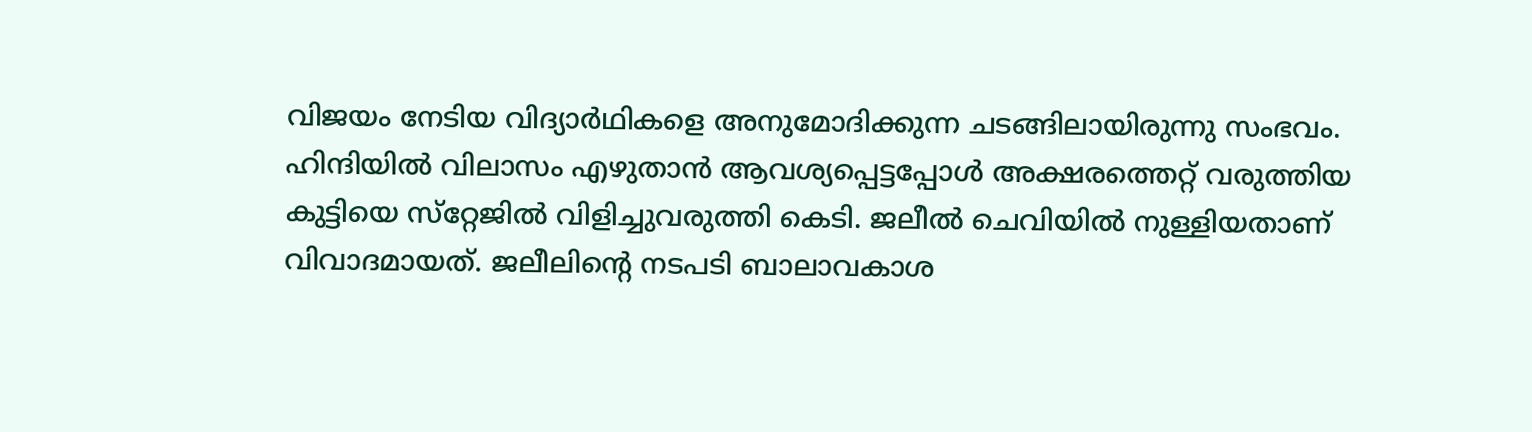വിജയം നേടിയ വിദ്യാർഥികളെ അനുമോദിക്കുന്ന ചടങ്ങിലായിരുന്നു സംഭവം. ഹിന്ദിയിൽ വിലാസം എഴുതാൻ ആവശ്യപ്പെട്ടപ്പോൾ അക്ഷരത്തെറ്റ് വരുത്തിയ കുട്ടിയെ സ്‌റ്റേജിൽ വിളിച്ചുവരുത്തി കെടി. ജലീൽ ചെവിയിൽ നുള്ളിയതാണ് വിവാദമായത്. ജലീലിന്റെ നടപടി ബാലാവകാശ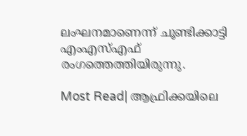ലംഘനമാണെന്ന് ചൂണ്ടിക്കാട്ടി എംഎസ്എഫ് രംഗത്തെത്തിയിരുന്നു.

Most Read| ആഫ്രിക്കയിലെ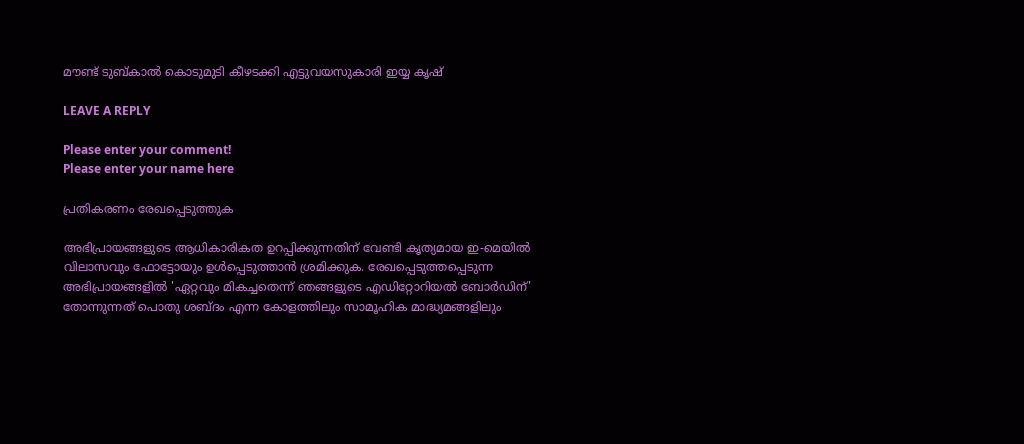മൗണ്ട് ടുബ്‌കാൽ കൊടുമുടി കീഴടക്കി എട്ടുവയസുകാരി ഇയ്യ കൃഷ്

LEAVE A REPLY

Please enter your comment!
Please enter your name here

പ്രതികരണം രേഖപ്പെടുത്തുക

അഭിപ്രായങ്ങളുടെ ആധികാരികത ഉറപ്പിക്കുന്നതിന് വേണ്ടി കൃത്യമായ ഇ-മെയിൽ വിലാസവും ഫോട്ടോയും ഉൾപ്പെടുത്താൻ ശ്രമിക്കുക. രേഖപ്പെടുത്തപ്പെടുന്ന അഭിപ്രായങ്ങളിൽ 'ഏറ്റവും മികച്ചതെന്ന് ഞങ്ങളുടെ എഡിറ്റോറിയൽ ബോർഡിന്' തോന്നുന്നത് പൊതു ശബ്‌ദം എന്ന കോളത്തിലും സാമൂഹിക മാദ്ധ്യമങ്ങളിലും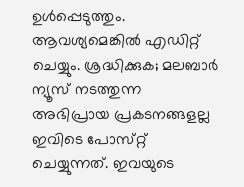ഉൾപ്പെടുത്തും. ആവശ്യമെങ്കിൽ എഡിറ്റ് ചെയ്യും. ശ്രദ്ധിക്കുക; മലബാർ ന്യൂസ് നടത്തുന്ന അഭിപ്രായ പ്രകടനങ്ങളല്ല ഇവിടെ പോസ്‌റ്റ് ചെയ്യുന്നത്. ഇവയുടെ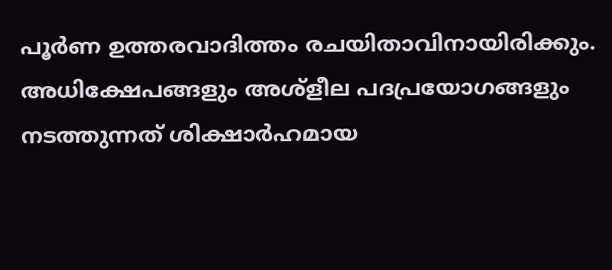പൂർണ ഉത്തരവാദിത്തം രചയിതാവിനായിരിക്കും. അധിക്ഷേപങ്ങളും അശ്‌ളീല പദപ്രയോഗങ്ങളും നടത്തുന്നത് ശിക്ഷാർഹമായ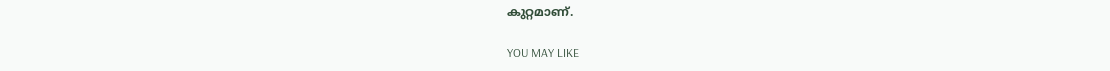കുറ്റമാണ്.

YOU MAY LIKE